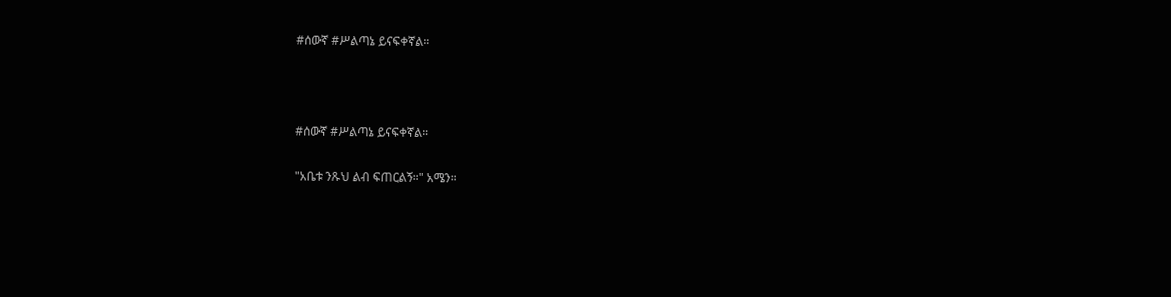#ሰውኛ #ሥልጣኔ ይናፍቀኛል።



#ሰውኛ #ሥልጣኔ ይናፍቀኛል።

"አቤቱ ንጹህ ልብ ፍጠርልኝ።" አሜን።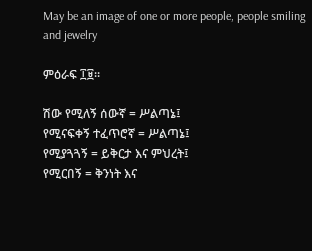May be an image of one or more people, people smiling and jewelry

ምዕራፍ ፲፱።

ሽው የሚለኝ ሰውኛ = ሥልጣኔ፤
የሚናፍቀኝ ተፈጥሮኛ = ሥልጣኔ፤
የሚያጓጓኝ = ይቅርታ እና ምህረት፤
የሚርበኝ = ቅንነት እና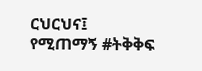ርህርህና፤
የሚጠማኝ #ትቅቅፍ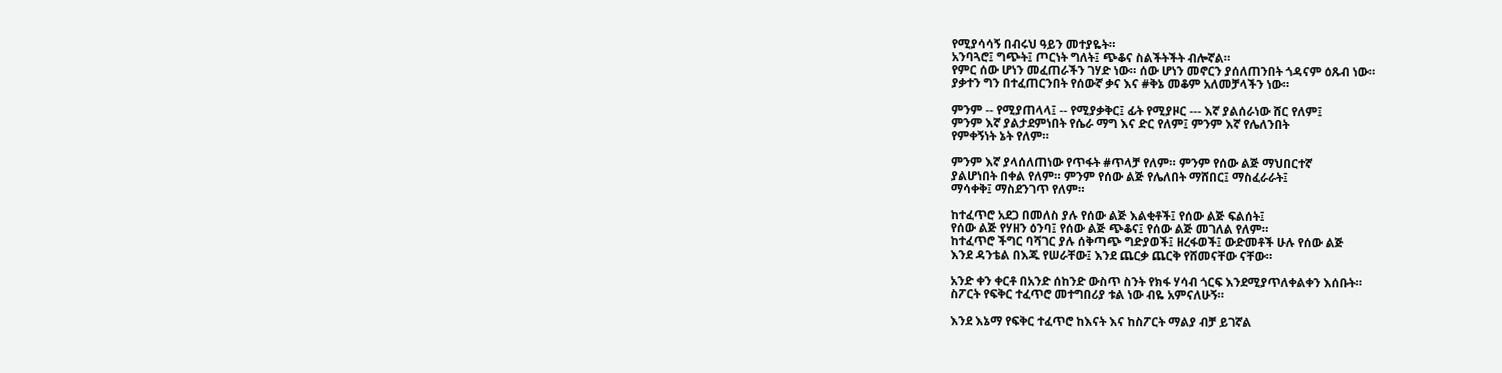የሚያሳሳኝ በብሩህ ዓይን መተያዬት።
አንባጓሮ፤ ግጭት፤ ጦርነት ግለት፤ ጭቆና ስልችትችት ብሎኛል።
የምር ሰው ሆነን መፈጠራችን ገሃድ ነው። ሰው ሆነን መኖርን ያሰለጠንበት ጎዳናም ዕጹብ ነው።
ያቃተን ግን በተፈጠርንበት የሰውኛ ቃና እና #ቅኔ መቆም አለመቻላችን ነው።

ምንም -- የሚያጠላላ፤ -- የሚያቃቅር፤ ፊት የሚያዞር --- እኛ ያልሰራነው ሸር የለም፤
ምንም እኛ ያልታደምነበት የሴራ ማግ እና ድር የለም፤ ምንም እኛ የሌለንበት
የምቀኝነት ኔት የለም።

ምንም እኛ ያላሰለጠነው የጥፋት #ጥላቻ የለም። ምንም የሰው ልጅ ማህበርተኛ
ያልሆነበት በቀል የለም። ምንም የሰው ልጅ የሌለበት ማሸበር፤ ማስፈራራት፤
ማሳቀቅ፤ ማስደንገጥ የለም።

ከተፈጥሮ አደጋ በመለስ ያሉ የሰው ልጅ እልቂቶች፤ የሰው ልጅ ፍልሰት፤
የሰው ልጅ የሃዘን ዕንባ፤ የሰው ልጅ ጭቆና፤ የሰው ልጅ መገለል የለም።
ከተፈጥሮ ችግር ባሻገር ያሉ ሰቅጣጭ ግድያወች፤ ዘረፋወች፤ ውድመቶች ሁሉ የሰው ልጅ
እንደ ዳንቴል በእጁ የሠራቸው፤ እንደ ጨርቃ ጨርቅ የሸመናቸው ናቸው።

አንድ ቀን ቀርቶ በአንድ ሰከንድ ውስጥ ስንት የክፋ ሃሳብ ጎርፍ እንደሚያጥለቀልቀን እሰቡት።
ስፖርት የፍቅር ተፈጥሮ መተግበሪያ ቱል ነው ብዬ አምናለሁኝ።

እንደ እኔማ የፍቅር ተፈጥሮ ከእናት እና ከስፖርት ማልያ ብቻ ይገኛል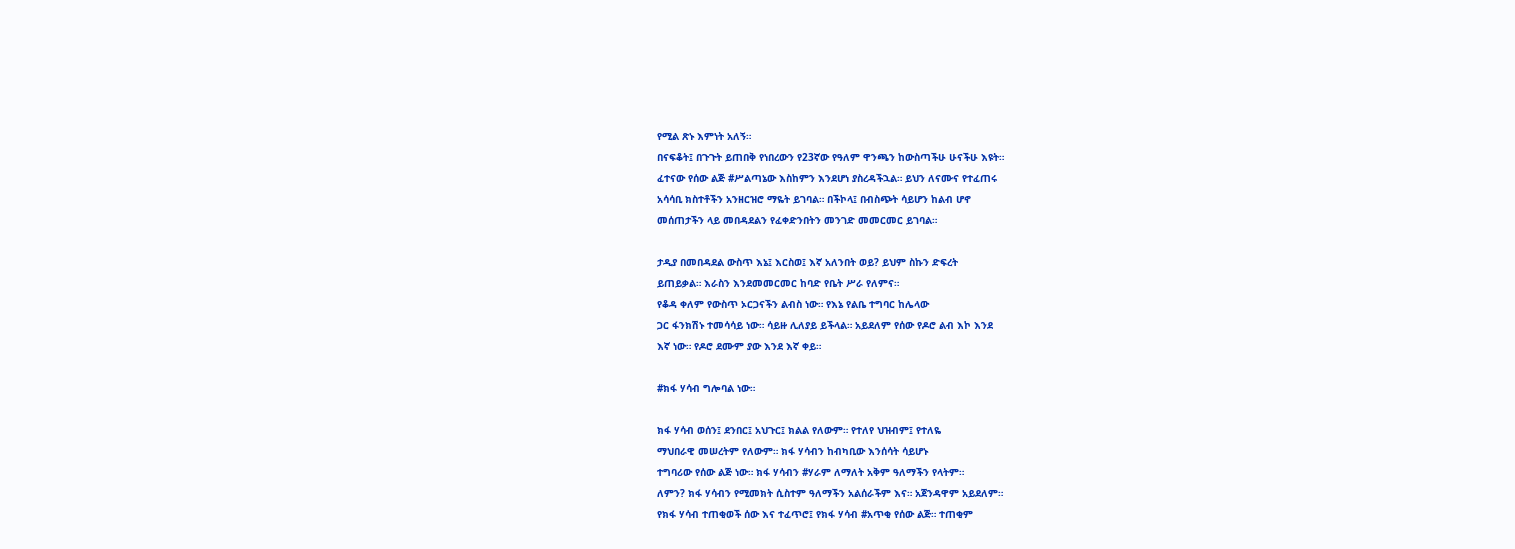የሚል ጽኑ እምነት አለኝ።
በናፍቆት፤ በጉጉት ይጠበቅ የነበረውን የ23ኛው የዓለም ዋንጫን ከውስጣችሁ ሁናችሁ እዩት።
ፈተናው የሰው ልጅ #ሥልጣኔው እስከምን እንደሆነ ያስረዳችኋል። ይህን ለናሙና የተፈጠሩ
አሳሳቢ ክስተቶችን አንዘርዝሮ ማዬት ይገባል። በችኮላ፤ በብስጭት ሳይሆን ከልብ ሆኖ
መሰጠታችን ላይ መበዳደልን የፈቀድንበትን መንገድ መመርመር ይገባል።

ታዲያ በመበዳደል ውስጥ እኔ፤ እርስወ፤ እኛ አለንበት ወይ? ይህም ስኩን ድፍረት
ይጠይቃል። እራስን እንደመመርመር ከባድ የቤት ሥራ የለምና።
የቆዳ ቀለም የውስጥ ኦርጋናችን ልብስ ነው። የእኔ የልቤ ተግባር ከሌላው
ጋር ፋንክሽኑ ተመሳሳይ ነው። ሳይዙ ሊለያይ ይችላል። አይደለም የሰው የዶሮ ልብ እኮ እንደ
እኛ ነው። የዶሮ ደሙም ያው እንደ እኛ ቀይ።

#ክፋ ሃሳብ ግሎባል ነው።

ክፋ ሃሳብ ወሰን፤ ደንበር፤ አህጉር፤ ክልል የለውም። የተለየ ህዝብም፤ የተለዬ
ማህበራዊ መሠረትም የለውም። ክፋ ሃሳብን ከብካቢው እንሰሳት ሳይሆኑ
ተግባሪው የሰው ልጅ ነው። ክፋ ሃሳብን #ሃራም ለማለት አቅም ዓለማችን የላትም።
ለምን? ክፋ ሃሳብን የሚመክት ሲስተም ዓለማችን አልሰራችም እና። አጀንዳዋም አይደለም።
የክፋ ሃሳብ ተጠቂወች ሰው እና ተፈጥሮ፤ የክፋ ሃሳብ #አጥቂ የሰው ልጅ። ተጠቂም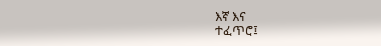እኛ እና
ተፈጥሮ፤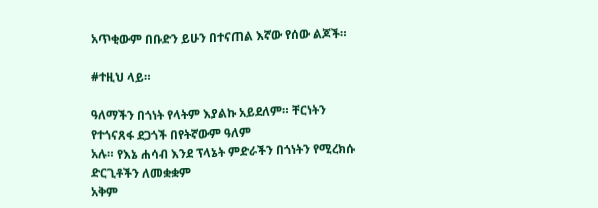አጥቂውም በቡድን ይሁን በተናጠል እኛው የሰው ልጆች።

#ተዚህ ላይ።

ዓለማችን በጎነት የላትም እያልኩ አይደለም። ቸርነትን የተጎናጸፋ ደጋጎች በየትኛውም ዓለም
አሉ። የእኔ ሐሳብ እንደ ፕላኔት ምድራችን በጎነትን የሚረክሱ ድርጊቶችን ለመቋቋም
አቅም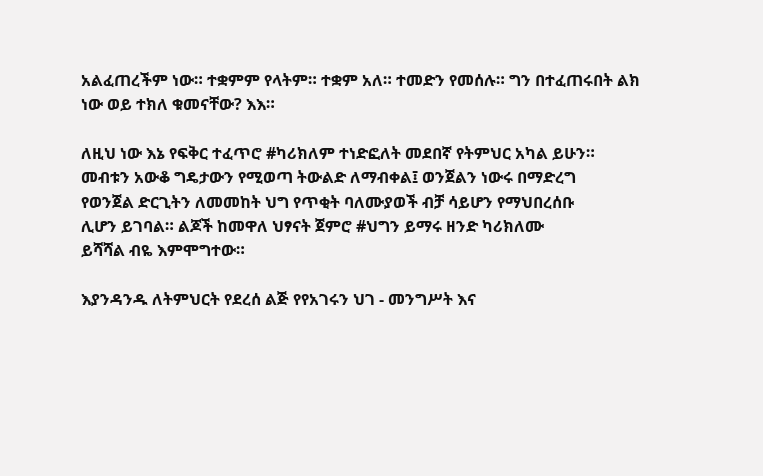አልፈጠረችም ነው። ተቋምም የላትም። ተቋም አለ። ተመድን የመሰሉ። ግን በተፈጠሩበት ልክ
ነው ወይ ተክለ ቁመናቸው? እእ።

ለዚህ ነው እኔ የፍቅር ተፈጥሮ #ካሪክለም ተነድፎለት መደበኛ የትምህር አካል ይሁን።
መብቱን አውቆ ግዴታውን የሚወጣ ትውልድ ለማብቀል፤ ወንጀልን ነውሩ በማድረግ
የወንጀል ድርጊትን ለመመከት ህግ የጥቂት ባለሙያወች ብቻ ሳይሆን የማህበረሰቡ
ሊሆን ይገባል። ልጆች ከመዋለ ህፃናት ጀምሮ #ህግን ይማሩ ዘንድ ካሪክለሙ
ይሻሻል ብዬ እምሞግተው።

እያንዳንዱ ለትምህርት የደረሰ ልጅ የየአገሩን ህገ - መንግሥት እና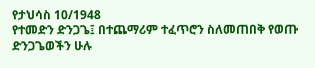የታህሳስ 10/1948
የተመድን ድንጋጌ፤ በተጨማሪም ተፈጥሮን ስለመጠበቅ የወጡ ድንጋጌወችን ሁሉ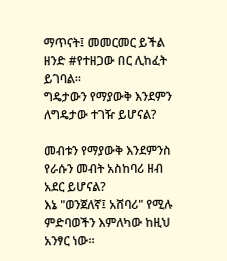ማጥናት፤ መመርመር ይችል ዘንድ #የተዘጋው በር ሊከፈት ይገባል።
ግዴታውን የማያውቅ እንደምን ለግዴታው ተገዥ ይሆናል?

መብቱን የማያውቅ እንደምንስ የራሱን መብት አስከባሪ ዘብ አደር ይሆናል?
እኔ "ወንጀለኛ፤ አሸባሪ" የሚሉ ምድባወችን እምለካው ከዚህ አንፃር ነው።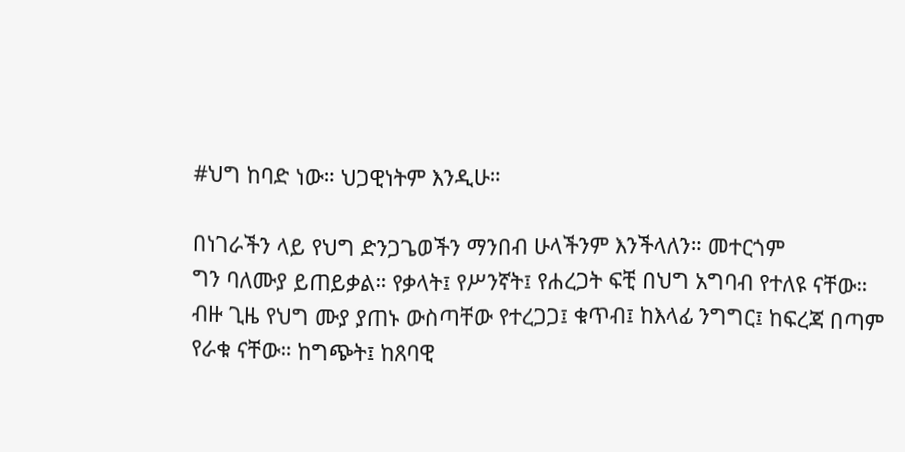#ህግ ከባድ ነው። ህጋዊነትም እንዲሁ።

በነገራችን ላይ የህግ ድንጋጌወችን ማንበብ ሁላችንም እንችላለን። መተርጎም
ግን ባለሙያ ይጠይቃል። የቃላት፤ የሥንኛት፤ የሐረጋት ፍቺ በህግ አግባብ የተለዩ ናቸው።
ብዙ ጊዜ የህግ ሙያ ያጠኑ ውስጣቸው የተረጋጋ፤ ቁጥብ፤ ከእላፊ ንግግር፤ ከፍረጃ በጣም
የራቁ ናቸው። ከግጭት፤ ከጸባዊ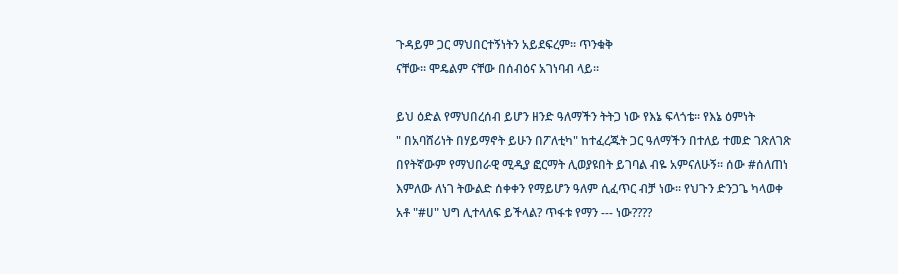ጉዳይም ጋር ማህበርተኝነትን አይደፍረም። ጥንቁቅ
ናቸው። ሞዴልም ናቸው በሰብዕና አገነባብ ላይ።

ይህ ዕድል የማህበረሰብ ይሆን ዘንድ ዓለማችን ትትጋ ነው የእኔ ፍላጎቴ። የእኔ ዕምነት
" በአባሸሪነት በሃይማኖት ይሁን በፖለቲካ" ከተፈረጁት ጋር ዓለማችን በተለይ ተመድ ገጽለገጽ
በየትኛውም የማህበራዊ ሚዲያ ፎርማት ሊወያዩበት ይገባል ብዬ አምናለሁኝ። ሰው #ሰለጠነ
እምለው ለነገ ትውልድ ሰቀቀን የማይሆን ዓለም ሲፈጥር ብቻ ነው። የህጉን ድንጋጌ ካላወቀ
አቶ "#ሀ" ህግ ሊተላለፍ ይችላል? ጥፋቱ የማን --- ነው????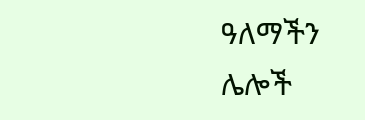ዓለማችን ሌሎች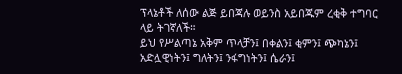ፕላኔቶች ለሰው ልጅ ይበጃሉ ወይንስ አይበጁም ረቂቅ ተግባር ላይ ትገኛለች።
ይህ የሥልጣኔ አቅም ጥላቻን፤ በቀልን፤ ቂምን፤ ጭካኔን፤ አድሏዊነትን፤ ግለትን፤ ንፋግነትን፤ ሴራን፤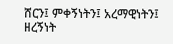ሸርን፤ ምቀኝነትን፤ አረማዊነትን፤ ዘረኝነት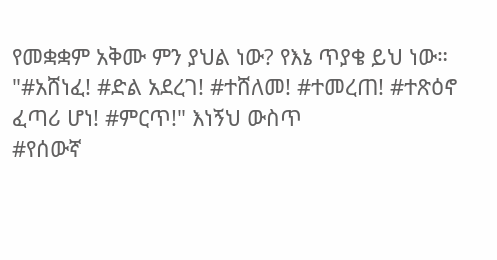የመቋቋም አቅሙ ምን ያህል ነው? የእኔ ጥያቄ ይህ ነው።
"#አሸነፈ! #ድል አደረገ! #ተሸለመ! #ተመረጠ! #ተጽዕኖ ፈጣሪ ሆነ! #ምርጥ!" እነኝህ ውስጥ
#የሰውኛ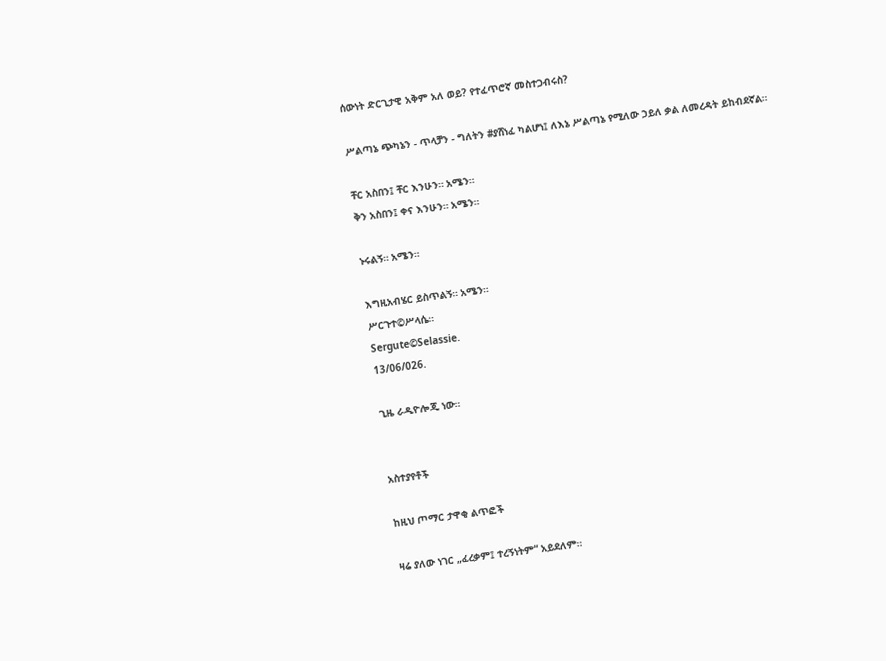ሰውነት ድርጊታዊ አቅም አለ ወይ? የተፈጥሮኛ መስተጋብሩስ?

ሥልጣኔ ጭካኔን - ጥላቻን - ግለትን #ያሸነፈ ካልሆነ፤ ለእኔ ሥልጣኔ የሚለው ኃይለ ቃል ለመረዳት ይከብደኛል።

ቸር አስበን፤ ቸር እንሁን። አሜን።
ቅን አስበን፤ ቀና እንሁን። አሜን።

ኑሩልኝ። አሜን።

እግዚአብሄር ይስጥልኝ። አሜን።
ሥርጉተ©ሥላሴ።
Sergute©Selassie.
13/06/026.

ጊዜ ራዲዮሎጂ ነው።


አስተያየቶች

ከዚህ ጦማር ታዋቂ ልጥፎች

ዛሬ ያለው ነገር „ፈረቃም፤ ተረኝነትም“ አይደለም።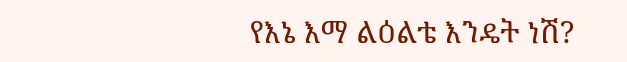የእኔ እማ ልዕልቴ እንዴት ነሽ?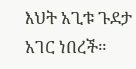እህት አጊቱ ጉደታ አገር ነበረች።